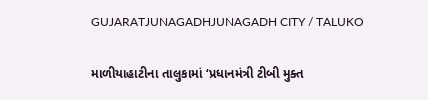GUJARATJUNAGADHJUNAGADH CITY / TALUKO

માળીયાહાટીના તાલુકામાં ‘પ્રધાનમંત્રી ટીબી મુક્ત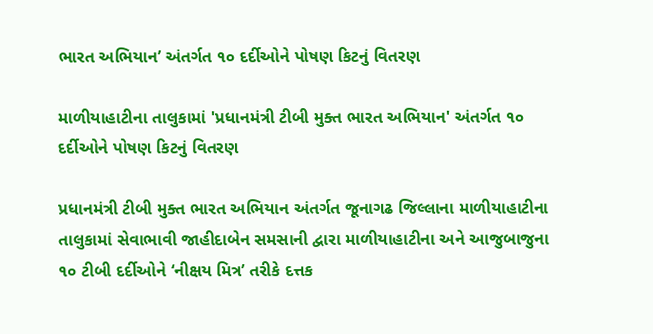ભારત અભિયાન’ અંતર્ગત ૧૦ દર્દીઓને પોષણ કિટનું વિતરણ

માળીયાહાટીના તાલુકામાં 'પ્રધાનમંત્રી ટીબી મુક્ત ભારત અભિયાન' અંતર્ગત ૧૦ દર્દીઓને પોષણ કિટનું વિતરણ

પ્રધાનમંત્રી ટીબી મુક્ત ભારત અભિયાન અંતર્ગત જૂનાગઢ જિલ્લાના માળીયાહાટીના તાલુકામાં સેવાભાવી જાહીદાબેન સમસાની દ્વારા માળીયાહાટીના અને આજુબાજુના ૧૦ ટીબી દર્દીઓને ‘નીક્ષય મિત્ર’ તરીકે દત્તક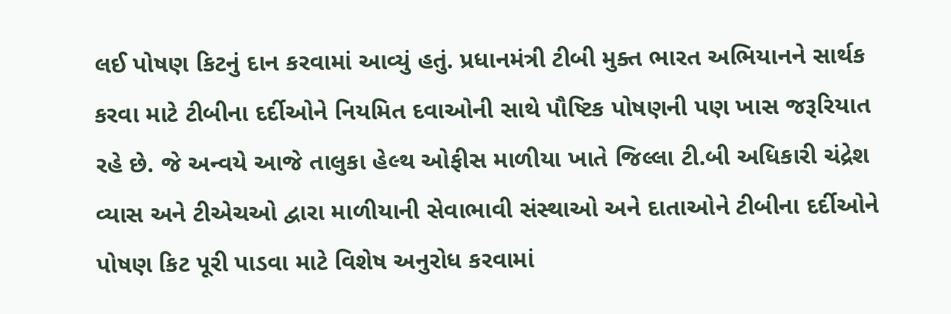લઈ પોષણ કિટનું દાન કરવામાં આવ્યું હતું. પ્રધાનમંત્રી ટીબી મુક્ત ભારત અભિયાનને સાર્થક કરવા માટે ટીબીના દર્દીઓને નિયમિત દવાઓની સાથે પૌષ્ટિક પોષણની પણ ખાસ જરૂરિયાત રહે છે. જે અન્વયે આજે તાલુકા હેલ્થ ઓફીસ માળીયા ખાતે જિલ્લા ટી.બી અધિકારી ચંદ્રેશ વ્યાસ અને ટીએચઓ દ્વારા માળીયાની સેવાભાવી સંસ્થાઓ અને દાતાઓને ટીબીના દર્દીઓને પોષણ કિટ પૂરી પાડવા માટે વિશેષ અનુરોધ કરવામાં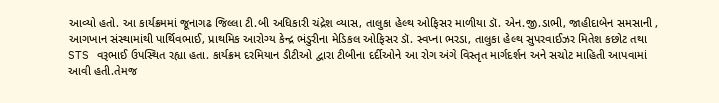આવ્યો હતો. આ કાર્યક્રમમાં જૂનાગઢ જિલ્લા ટી.બી અધિકારી ચંદ્રેશ વ્યાસ, તાલુકા હેલ્થ ઓફિસર માળીયા ડૉ. એન.જી.ડાભી, જાહીદાબેન સમસાની , આગખાન સંસ્થામાંથી પાર્થિવભાઈ, પ્રાથમિક આરોગ્ય કેન્દ્ર ભંડુરીના મેડિકલ ઓફિસર ડૉ. સ્વપ્ના ભરડા, તાલુકા હેલ્થ સુપરવાઈઝર મિતેશ કછોટ તથા STS વરૂભાઈ ઉપસ્થિત રહ્યા હતા. કાર્યક્રમ દરમિયાન ડીટીઓ દ્વારા ટીબીના દર્દીઓને આ રોગ અંગે વિસ્તૃત માર્ગદર્શન અને સચોટ માહિતી આપવામાં આવી હતી.તેમજ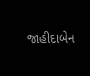જાહીદાબેન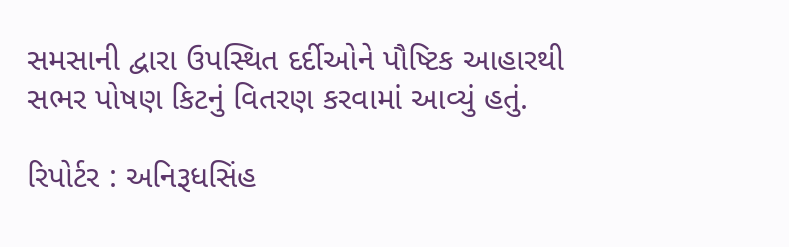સમસાની દ્વારા ઉપસ્થિત દર્દીઓને પૌષ્ટિક આહારથી સભર પોષણ કિટનું વિતરણ કરવામાં આવ્યું હતું.

રિપોર્ટર : અનિરૂધસિંહ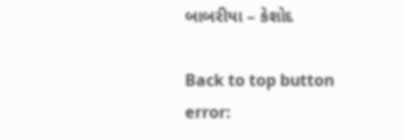બાબરીયા – કેશોદ

Back to top button
error: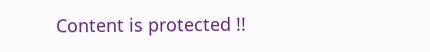Content is protected !!